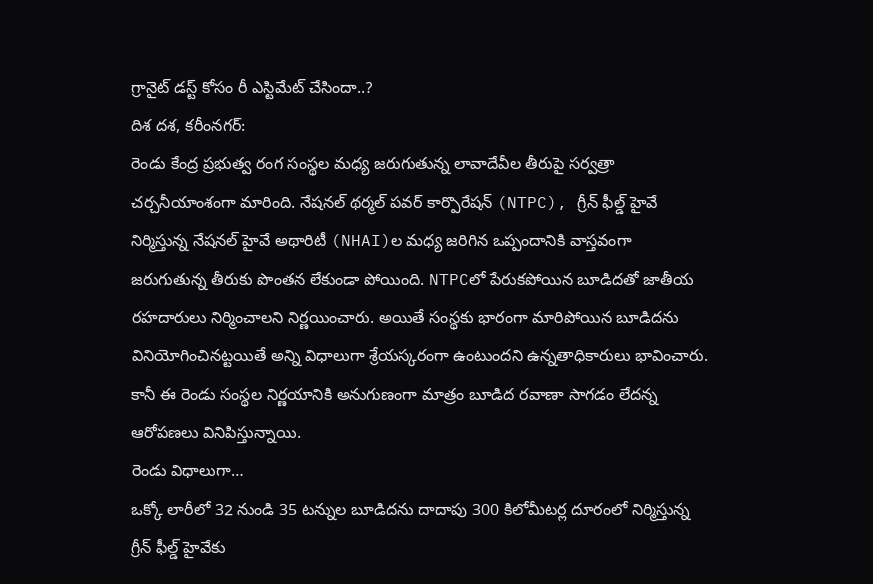గ్రానైట్ డస్ట్ కోసం రీ ఎస్టిమేట్ చేసిందా..?
దిశ దశ, కరీంనగర్:
రెండు కేంద్ర ప్రభుత్వ రంగ సంస్థల మధ్య జరుగుతున్న లావాదేవీల తీరుపై సర్వత్రా చర్చనీయాంశంగా మారింది. నేషనల్ థర్మల్ పవర్ కార్పొరేషన్ (NTPC), గ్రీన్ ఫీల్డ్ హైవే నిర్మిస్తున్న నేషనల్ హైవే అథారిటీ (NHAI)ల మధ్య జరిగిన ఒప్పందానికి వాస్తవంగా జరుగుతున్న తీరుకు పొంతన లేకుండా పోయింది. NTPCలో పేరుకపోయిన బూడిదతో జాతీయ రహదారులు నిర్మించాలని నిర్ణయించారు. అయితే సంస్థకు భారంగా మారిపోయిన బూడిదను వినియోగించినట్టయితే అన్ని విధాలుగా శ్రేయస్కరంగా ఉంటుందని ఉన్నతాధికారులు భావించారు. కానీ ఈ రెండు సంస్థల నిర్ణయానికి అనుగుణంగా మాత్రం బూడిద రవాణా సాగడం లేదన్న ఆరోపణలు వినిపిస్తున్నాయి.
రెండు విధాలుగా…
ఒక్కో లారీలో 32 నుండి 35 టన్నుల బూడిదను దాదాపు 300 కిలోమీటర్ల దూరంలో నిర్మిస్తున్న గ్రీన్ ఫీల్డ్ హైవేకు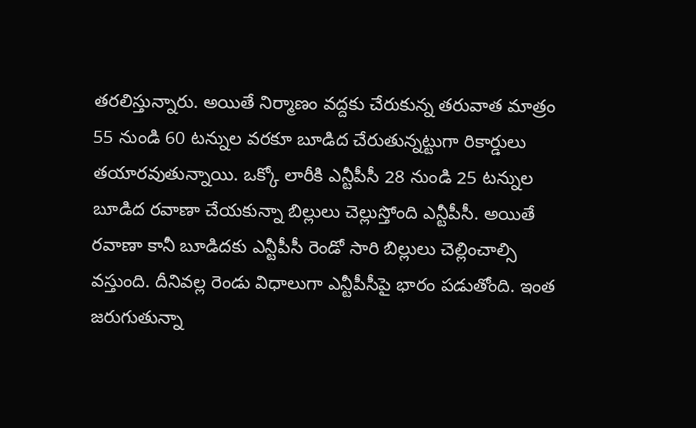తరలిస్తున్నారు. అయితే నిర్మాణం వద్దకు చేరుకున్న తరువాత మాత్రం 55 నుండి 60 టన్నుల వరకూ బూడిద చేరుతున్నట్టుగా రికార్డులు తయారవుతున్నాయి. ఒక్కో లారీకి ఎన్టీపీసీ 28 నుండి 25 టన్నుల బూడిద రవాణా చేయకున్నా బిల్లులు చెల్లుస్తోంది ఎన్టీపీసీ. అయితే రవాణా కానీ బూడిదకు ఎన్టీపీసీ రెండో సారి బిల్లులు చెల్లించాల్సి వస్తుంది. దీనివల్ల రెండు విధాలుగా ఎన్టీపీసీపై భారం పడుతోంది. ఇంత జరుగుతున్నా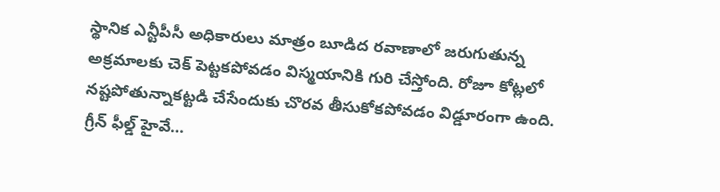స్థానిక ఎన్టీపీసీ అధికారులు మాత్రం బూడిద రవాణాలో జరుగుతున్న అక్రమాలకు చెక్ పెట్టకపోవడం విస్మయానికి గురి చేస్తోంది. రోజూ కోట్లలో నష్టపోతున్నాకట్టడి చేసేందుకు చొరవ తీసుకోకపోవడం విడ్డూరంగా ఉంది.
గ్రీన్ ఫీల్డ్ హైవే…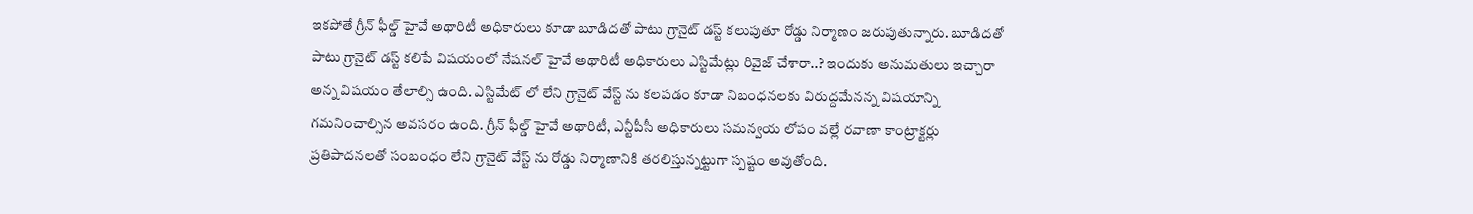ఇకపోతే గ్రీన్ ఫీల్డ్ హైవే అథారిటీ అధికారులు కూడా బూడిదతో పాటు గ్రానైట్ డస్ట్ కలుపుతూ రోడ్డు నిర్మాణం జరుపుతున్నారు. బూడిదతో పాటు గ్రానైట్ డస్ట్ కలిపే విషయంలో నేషనల్ హైవే అథారిటీ అధికారులు ఎస్టిమేట్లు రివైజ్ చేశారా..? ఇందుకు అనుమతులు ఇచ్చారా అన్న విషయం తేలాల్సి ఉంది. ఎస్టిమేట్ లో లేని గ్రానైట్ వేస్ట్ ను కలపడం కూడా నిబంధనలకు విరుద్దమేనన్న విషయాన్ని గమనించాల్సిన అవసరం ఉంది. గ్రీన్ ఫీల్డ్ హైవే అథారిటీ, ఎన్టీపీసీ అధికారులు సమన్వయ లోపం వల్లే రవాణా కాంట్రాక్టర్లు ప్రతిపాదనలతో సంబంధం లేని గ్రానైట్ వేస్ట్ ను రోడ్డు నిర్మాణానికి తరలిస్తున్నట్టుగా స్పష్టం అవుతోంది.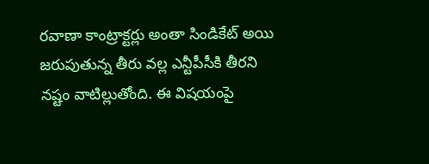రవాణా కాంట్రాక్టర్లు అంతా సిండికేట్ అయి జరుపుతున్న తీరు వల్ల ఎన్టీపీసీకి తీరని నష్టం వాటిల్లుతోంది. ఈ విషయంపై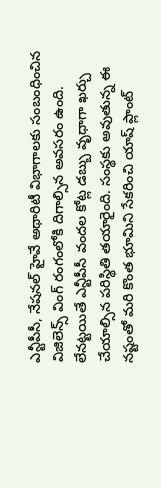ఎన్టీపీసీ, నేషనల్ హైవే అథారిటీ విభాగాలకు సంబంధించిన విజిలెన్స్ వింగ్ రంగంలోకి దిగాల్సిన అవసరం ఉంది. లేనట్టయితే ఎన్టీపీసీ వందల కోట్ల డబ్బు వృధాగా ఖర్చు చేయాల్సిన పరిస్థితి తయారైంది. సంస్థకు అవుతున్న ఈ నష్టంతో మరి కొంత భూమిని సేకరించి యాష్ ప్లాంట్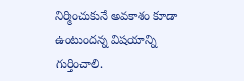నిర్మించుకునే అవకాశం కూడా ఉంటుందన్న విషయాన్ని గుర్తించాలి.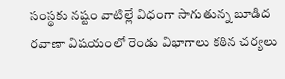సంస్థకు నష్టం వాటిల్లే విధంగా సాగుతున్న బూడిద రవాణా విషయంలో రెండు విభాగాలు కఠిన చర్యలు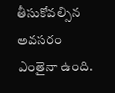తీసుకోవల్సిన అవసరం ఎంతైనా ఉంది.